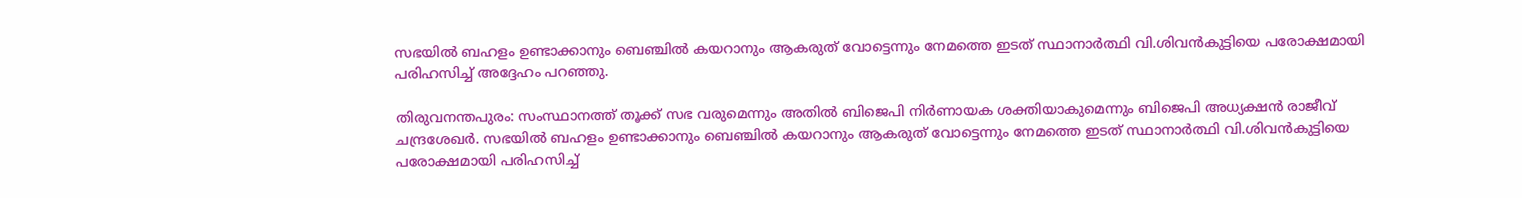സഭയിൽ ബഹളം ഉണ്ടാക്കാനും ബെഞ്ചിൽ കയറാനും ആകരുത് വോട്ടെന്നും നേമത്തെ ഇടത് സ്ഥാനാർത്ഥി വി.ശിവൻകുട്ടിയെ പരോക്ഷമായി പരിഹസിച്ച് അദ്ദേഹം പറഞ്ഞു.

തിരുവനന്തപുരം: സംസ്ഥാനത്ത് തൂക്ക് സഭ വരുമെന്നും അതിൽ ബിജെപി നിർണായക ശക്തിയാകുമെന്നും ബിജെപി അധ്യക്ഷൻ രാജീവ് ചന്ദ്രശേഖർ. സഭയിൽ ബഹളം ഉണ്ടാക്കാനും ബെഞ്ചിൽ കയറാനും ആകരുത് വോട്ടെന്നും നേമത്തെ ഇടത് സ്ഥാനാർത്ഥി വി.ശിവൻകുട്ടിയെ പരോക്ഷമായി പരിഹസിച്ച്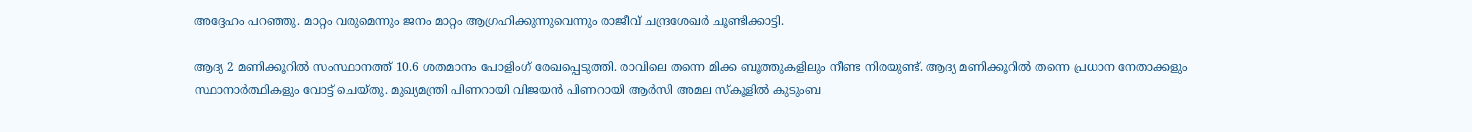അദ്ദേഹം പറഞ്ഞു. മാറ്റം വരുമെന്നും ജനം മാറ്റം ആഗ്രഹിക്കുന്നുവെന്നും രാജീവ് ചന്ദ്രശേഖർ ചൂണ്ടിക്കാട്ടി.

ആദ്യ 2 മണിക്കൂറിൽ സംസ്ഥാനത്ത് 10.6 ശതമാനം പോളിംഗ് രേഖപ്പെടുത്തി. രാവിലെ തന്നെ മിക്ക ബൂത്തുകളിലും നീണ്ട നിരയുണ്ട്. ആദ്യ മണിക്കൂറിൽ തന്നെ പ്രധാന നേതാക്കളും സ്ഥാനാർത്ഥികളും വോട്ട് ചെയ്തു. മുഖ്യമന്ത്രി പിണറായി വിജയൻ പിണറായി ആർസി അമല സ്‌കൂളിൽ കുടുംബ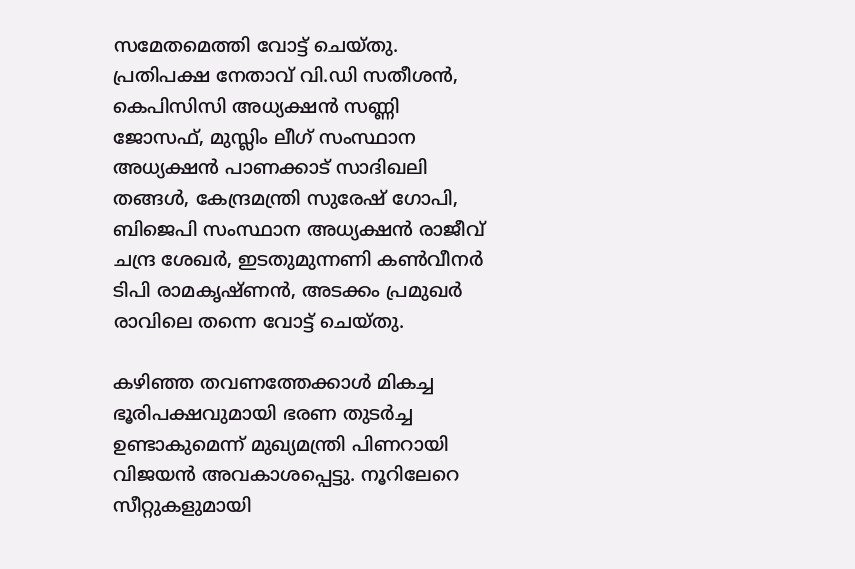സമേതമെത്തി വോട്ട് ചെയ്തു. പ്രതിപക്ഷ നേതാവ് വി.ഡി സതീശൻ, കെപിസിസി അധ്യക്ഷൻ സണ്ണി ജോസഫ്, മുസ്ലിം ലീഗ് സംസ്ഥാന അധ്യക്ഷൻ പാണക്കാട് സാദിഖലി തങ്ങൾ, കേന്ദ്രമന്ത്രി സുരേഷ് ഗോപി, ബിജെപി സംസ്ഥാന അധ്യക്ഷൻ രാജീവ് ചന്ദ്ര ശേഖർ, ഇടതുമുന്നണി കൺവീനർ ടിപി രാമകൃഷ്ണൻ, അടക്കം പ്രമുഖർ രാവിലെ തന്നെ വോട്ട് ചെയ്തു.

കഴിഞ്ഞ തവണത്തേക്കാൾ മികച്ച ഭൂരിപക്ഷവുമായി ഭരണ തുടർച്ച ഉണ്ടാകുമെന്ന് മുഖ്യമന്ത്രി പിണറായി വിജയൻ അവകാശപ്പെട്ടു. നൂറിലേറെ സീറ്റുകളുമായി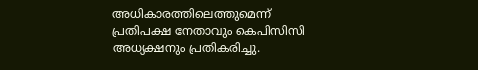അധികാരത്തിലെത്തുമെന്ന് പ്രതിപക്ഷ നേതാവും കെപിസിസി അധ്യക്ഷനും പ്രതികരിച്ചു.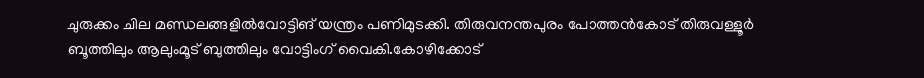ചുരുക്കം ചില മണ്ഡലങ്ങളിൽവോട്ടിങ് യന്ത്രം പണിമുടക്കി. തിരുവനന്തപുരം പോത്തൻകോട് തിരുവള്ളൂർ ബൂത്തിലും ആലുംമൂട് ബുത്തിലും വോട്ടിംഗ് വൈകി.കോഴിക്കോട്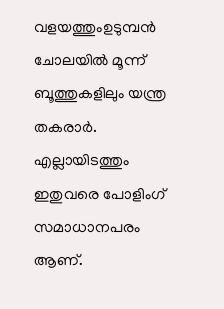വളയത്തുംഉടുമ്പൻ ചോലയിൽ മൂന്ന് ബൂത്തുകളിലും യന്ത്ര തകരാർ. എല്ലായിടത്തും ഇതുവരെ പോളിംഗ് സമാധാനപരം ആണ്.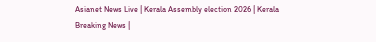Asianet News Live | Kerala Assembly election 2026 | Kerala Breaking News |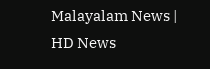Malayalam News | HD News